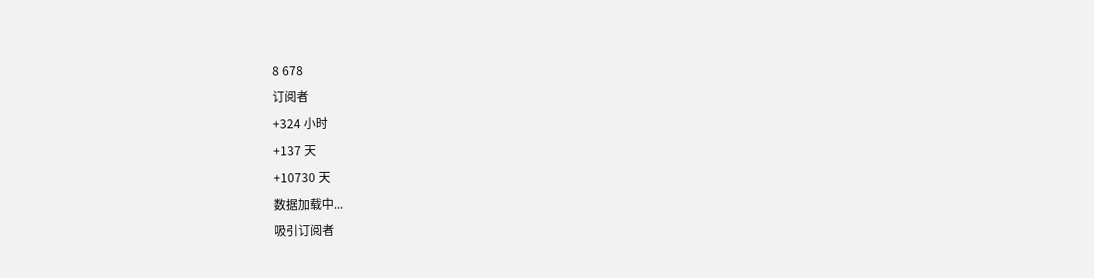8 678
订阅者
+324 小时
+137 天
+10730 天
数据加载中...
吸引订阅者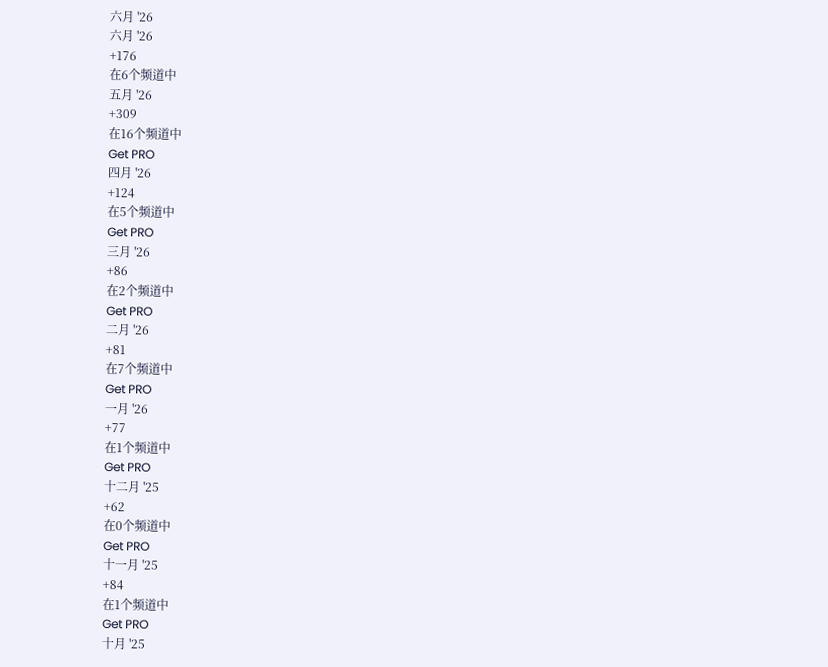六月 '26
六月 '26
+176
在6个频道中
五月 '26
+309
在16个频道中
Get PRO
四月 '26
+124
在5个频道中
Get PRO
三月 '26
+86
在2个频道中
Get PRO
二月 '26
+81
在7个频道中
Get PRO
一月 '26
+77
在1个频道中
Get PRO
十二月 '25
+62
在0个频道中
Get PRO
十一月 '25
+84
在1个频道中
Get PRO
十月 '25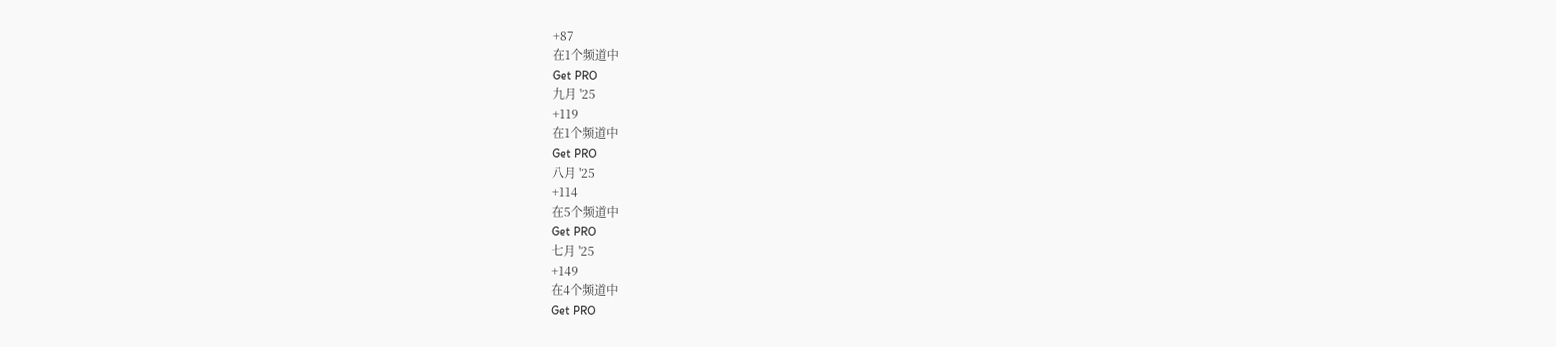+87
在1个频道中
Get PRO
九月 '25
+119
在1个频道中
Get PRO
八月 '25
+114
在5个频道中
Get PRO
七月 '25
+149
在4个频道中
Get PRO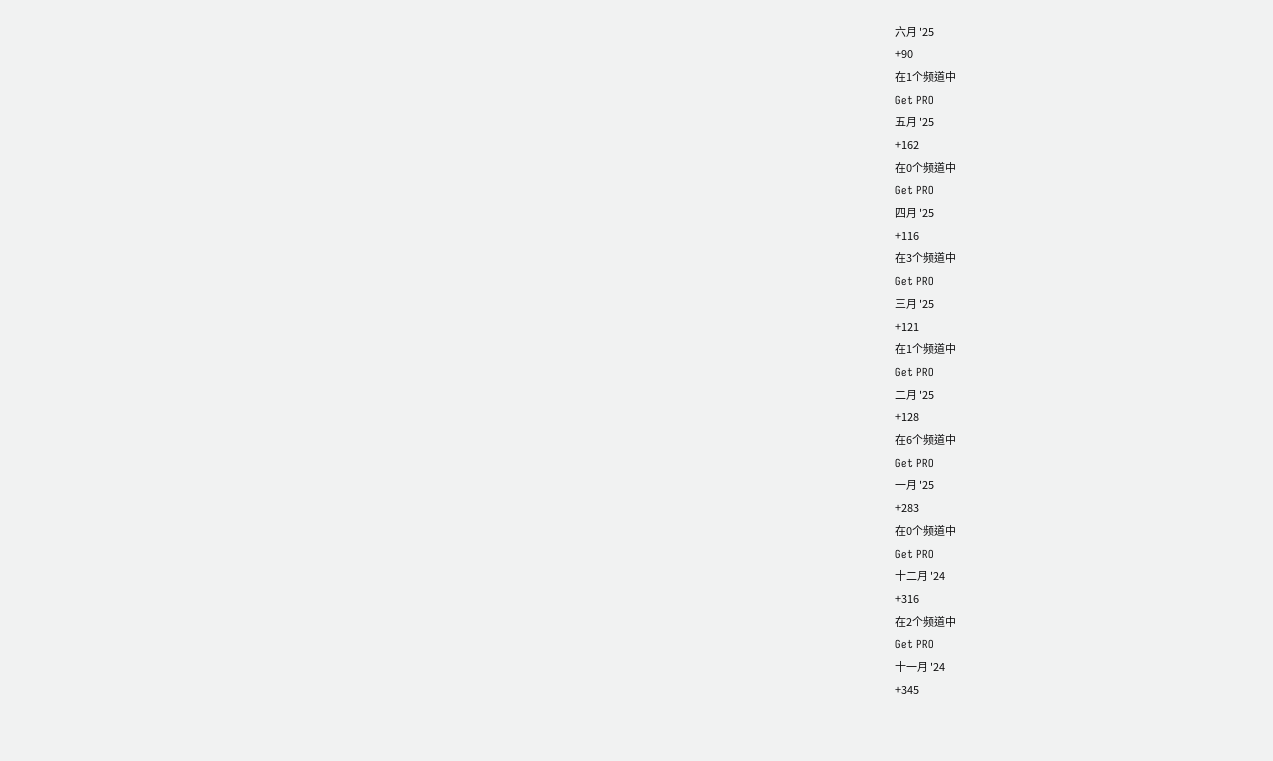六月 '25
+90
在1个频道中
Get PRO
五月 '25
+162
在0个频道中
Get PRO
四月 '25
+116
在3个频道中
Get PRO
三月 '25
+121
在1个频道中
Get PRO
二月 '25
+128
在6个频道中
Get PRO
一月 '25
+283
在0个频道中
Get PRO
十二月 '24
+316
在2个频道中
Get PRO
十一月 '24
+345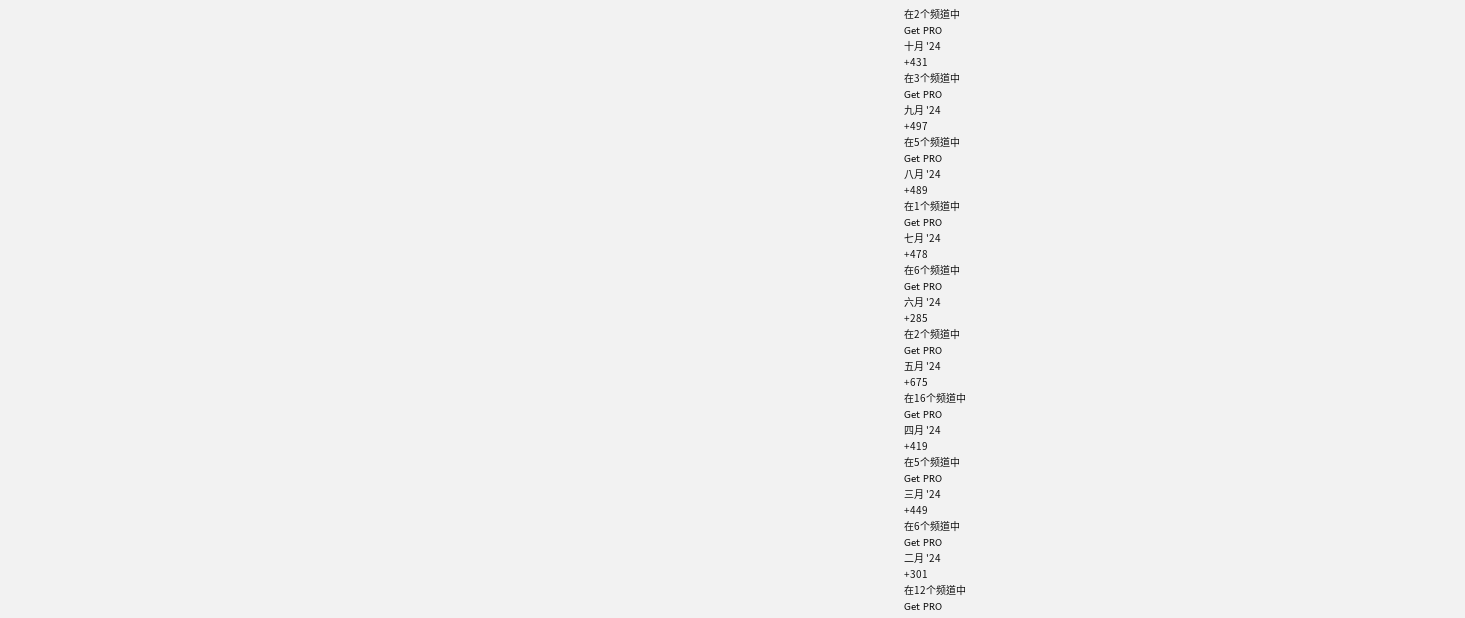在2个频道中
Get PRO
十月 '24
+431
在3个频道中
Get PRO
九月 '24
+497
在5个频道中
Get PRO
八月 '24
+489
在1个频道中
Get PRO
七月 '24
+478
在6个频道中
Get PRO
六月 '24
+285
在2个频道中
Get PRO
五月 '24
+675
在16个频道中
Get PRO
四月 '24
+419
在5个频道中
Get PRO
三月 '24
+449
在6个频道中
Get PRO
二月 '24
+301
在12个频道中
Get PRO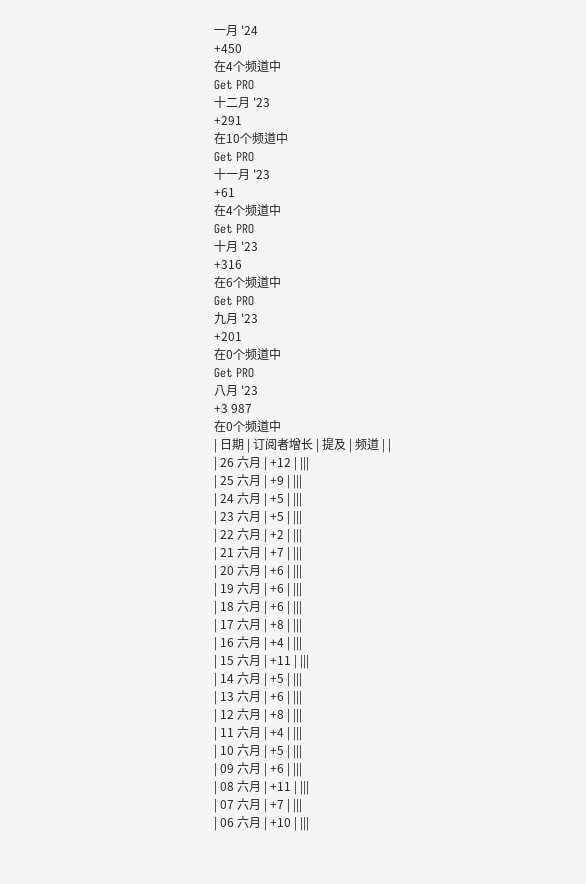一月 '24
+450
在4个频道中
Get PRO
十二月 '23
+291
在10个频道中
Get PRO
十一月 '23
+61
在4个频道中
Get PRO
十月 '23
+316
在6个频道中
Get PRO
九月 '23
+201
在0个频道中
Get PRO
八月 '23
+3 987
在0个频道中
| 日期 | 订阅者增长 | 提及 | 频道 | |
| 26 六月 | +12 | |||
| 25 六月 | +9 | |||
| 24 六月 | +5 | |||
| 23 六月 | +5 | |||
| 22 六月 | +2 | |||
| 21 六月 | +7 | |||
| 20 六月 | +6 | |||
| 19 六月 | +6 | |||
| 18 六月 | +6 | |||
| 17 六月 | +8 | |||
| 16 六月 | +4 | |||
| 15 六月 | +11 | |||
| 14 六月 | +5 | |||
| 13 六月 | +6 | |||
| 12 六月 | +8 | |||
| 11 六月 | +4 | |||
| 10 六月 | +5 | |||
| 09 六月 | +6 | |||
| 08 六月 | +11 | |||
| 07 六月 | +7 | |||
| 06 六月 | +10 | |||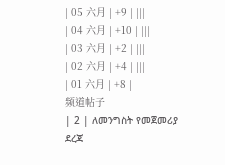| 05 六月 | +9 | |||
| 04 六月 | +10 | |||
| 03 六月 | +2 | |||
| 02 六月 | +4 | |||
| 01 六月 | +8 |
频道帖子
| 2 | ለመንግስት የመጀመሪያ ደረጃ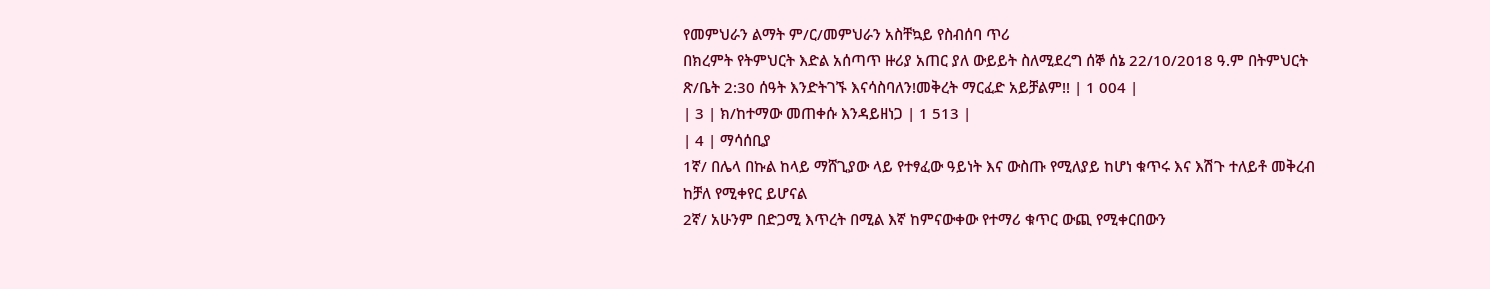የመምህራን ልማት ም/ር/መምህራን አስቸኳይ የስብሰባ ጥሪ
በክረምት የትምህርት እድል አሰጣጥ ዙሪያ አጠር ያለ ውይይት ስለሚደረግ ሰኞ ሰኔ 22/10/2018 ዓ.ም በትምህርት ጽ/ቤት 2:30 ሰዓት እንድትገኙ እናሳስባለን!መቅረት ማርፈድ አይቻልም!! | 1 004 |
| 3 | ክ/ከተማው መጠቀሱ እንዳይዘነጋ | 1 513 |
| 4 | ማሳሰቢያ
1ኛ/ በሌላ በኩል ከላይ ማሸጊያው ላይ የተፃፈው ዓይነት እና ውስጡ የሚለያይ ከሆነ ቁጥሩ እና እሽጉ ተለይቶ መቅረብ ከቻለ የሚቀየር ይሆናል
2ኛ/ አሁንም በድጋሚ እጥረት በሚል እኛ ከምናውቀው የተማሪ ቁጥር ውጪ የሚቀርበውን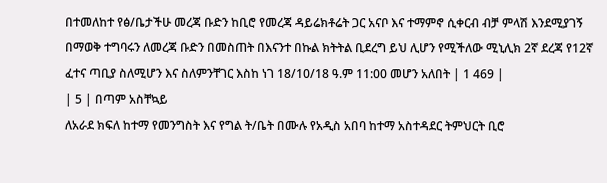በተመለከተ የፅ/ቤታችሁ መረጃ ቡድን ከቢሮ የመረጃ ዳይሬክቶሬት ጋር አናቦ እና ተማምኖ ሲቀርብ ብቻ ምላሽ እንደሚያገኝ በማወቅ ተግባሩን ለመረጃ ቡድን በመስጠት በእናንተ በኩል ክትትል ቢደረግ ይህ ሊሆን የሚችለው ሚኒሊክ 2ኛ ደረጃ የ12ኛ ፈተና ጣቢያ ስለሚሆን እና ስለምንቸገር እስከ ነገ 18/10/18 ዓ.ም 11:00 መሆን አለበት | 1 469 |
| 5 | በጣም አስቸኳይ
ለአራደ ክፍለ ከተማ የመንግስት እና የግል ት/ቤት በሙሉ የአዲስ አበባ ከተማ አስተዳደር ትምህርት ቢሮ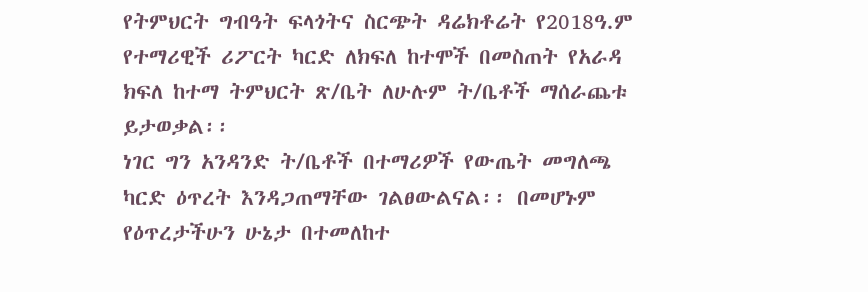የትምህርት ግብዓት ፍላጎትና ስርጭት ዳሬክቶሬት የ2018ዓ.ም የተማሪዊች ሪፖርት ካርድ ለክፍለ ከተሞች በመስጠት የአራዳ ክፍለ ከተማ ትምህርት ጽ/ቤት ለሁሉም ት/ቤቶች ማሰራጨቱ ይታወቃል፡፡
ነገር ግን አንዳንድ ት/ቤቶች በተማሪዎች የውጤት መግለጫ ካርድ ዕጥረት እንዳጋጠማቸው ገልፀውልናል፡፡ በመሆኑም የዕጥረታችሁን ሁኔታ በተመለከተ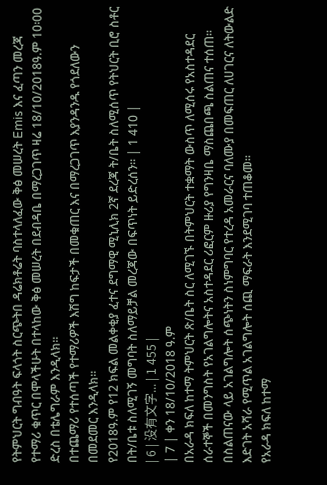የትምህርት ግብዓት ፍላጎት ስርጭትበ ዳሬክቶሬት ባስተላለፈው ቅፅ መሠረት Emis እና ፈጣን መረጃ የተማሪ ቁጥር በሞላችሁት በተላከው ቅፅ መሠረት በደብዳቤ በማረጋገጥ ዛሬ 18/10/2018ዓ.ም 10፡00 ድረስ በቴሌግራም እንዲላክ፡፡
በተጨማሪ የተሰጣች የተማሪዎች እሽግ ከፍታች በመቁጠር እና በማረጋገጥ እያንዳንዱ የጎደለውን በመደመር እንዲላክ፡፡
የ2018ዓ.ም የ12 ክፍል መልቀቂያ ፈተና ደግማዊ ሚኒሊክ 2ኛ ደረጃ ት/ቤት ስለሚሰጥ የትህርት ቢሮ ስቶር በት/ቤቱ ስለሚገኝ መግባት ስለማይቻል መረጃው በፍጥነት ይድረሰን፡፡ | 1 410 |
| 6 | 没有文字... | 1 455 |
| 7 | ቀን 18/10/2018 ዓ.ም
በአራዳ ክፍለ ከተማ ትምህርት ጽ/ቤት ስር ለሚገኙ በትምህርት ተቋማት ውስጥ ለሚሰሩ የአስተዳደር ሰራተኞች በመንግስት የአገልግሎትና አስተዳደር ሪፎርም ዙሪያ የግንዛቤ ማስጨበጫ ስልጠና ተሰጠ። በስልጠናው ላይ አገልግሎት ሰጭነትን ስነምግባር የተረዳ አመራርና ባለሙያ በመፍጠር ለሀገርና ለትውልድ እድገት አሻራ የሚጥል አገልግሎት ሰጪ ማፍራት እንደሚገባ ተጠቆመ።
የአራዳ ክፍለ ከተማ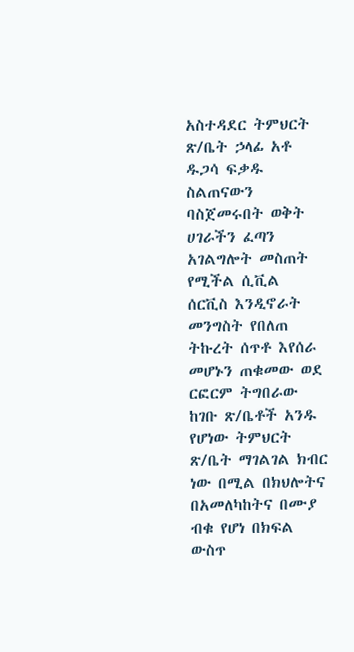አስተዳደር ትምህርት ጽ/ቤት ኃላፊ አቶ ዱጋሳ ፍቃዱ ስልጠናውን ባስጀመሩበት ወቅት ሀገራችን ፈጣን አገልግሎት መስጠት የሚችል ሲቪል ሰርቪስ እንዲኖራት መንግስት የበለጠ ትኩረት ሰጥቶ እየሰራ መሆኑን ጠቁመው ወደ ርፎርም ትግበራው ከገቡ ጽ/ቤቶች አንዱ የሆነው ትምህርት ጽ/ቤት ማገልገል ክብር ነው በሚል በክህሎትና በአመለካከትና በሙያ ብቁ የሆነ በክፍል ውስጥ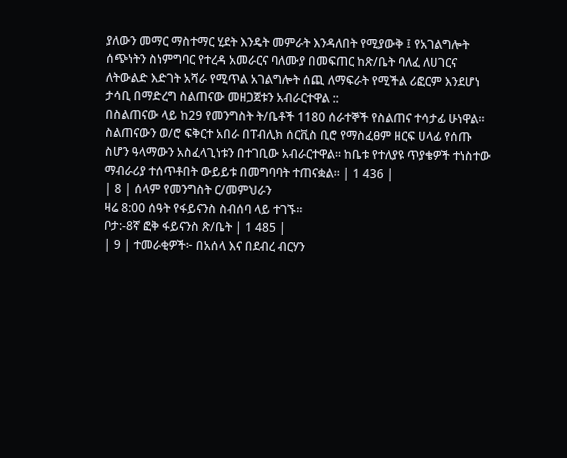ያለውን መማር ማስተማር ሂደት እንዴት መምራት እንዳለበት የሚያውቅ ፤ የአገልግሎት ሰጭነትን ስነምግባር የተረዳ አመራርና ባለሙያ በመፍጠር ከጽ/ቤት ባለፈ ለሀገርና ለትውልድ እድገት አሻራ የሚጥል አገልግሎት ሰጪ ለማፍራት የሚችል ሪፎርም እንደሆነ ታሳቢ በማድረግ ስልጠናው መዘጋጀቱን አብራርተዋል ::
በስልጠናው ላይ ከ29 የመንግስት ት/ቤቶች 1180 ሰራተኞች የስልጠና ተሳታፊ ሁነዋል።
ስልጠናውን ወ/ሮ ፍቅርተ አበራ በፐብሊክ ሰርቪስ ቢሮ የማስፈፀም ዘርፍ ሀላፊ የሰጡ ስሆን ዓላማውን አስፈላጊነቱን በተገቢው አብራርተዋል። ከቤቱ የተለያዩ ጥያቄዎች ተነስተው ማብራሪያ ተሰጥቶበት ውይይቱ በመግባባት ተጠናቋል። | 1 436 |
| 8 | ሰላም የመንግስት ር/መምህራን
ዛሬ 8:00 ሰዓት የፋይናንስ ስብሰባ ላይ ተገኙ።
ቦታ:-8ኛ ፎቅ ፋይናንስ ጽ/ቤት | 1 485 |
| 9 | ተመራቂዎች፦ በአሰላ እና በደብረ ብርሃን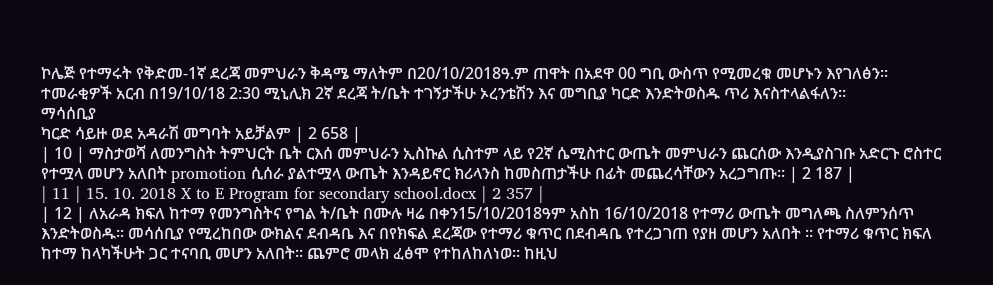ኮሌጅ የተማሩት የቅድመ-1ኛ ደረጃ መምህራን ቅዳሜ ማለትም በ20/10/2018ዓ.ም ጠዋት በአደዋ 00 ግቢ ውስጥ የሚመረቁ መሆኑን እየገለፅን። ተመራቂዎች አርብ በ19/10/18 2:30 ሚኒሊክ 2ኛ ደረጃ ት/ቤት ተገኝታችሁ ኦረንቴሽን እና መግቢያ ካርድ እንድትወስዱ ጥሪ እናስተላልፋለን።
ማሳሰቢያ
ካርድ ሳይዙ ወደ አዳራሽ መግባት አይቻልም | 2 658 |
| 10 | ማስታወሻ ለመንግስት ትምህርት ቤት ርእሰ መምህራን ኢስኩል ሲስተም ላይ የ2ኛ ሴሚስተር ውጤት መምህራን ጨርሰው እንዲያስገቡ አድርጉ ሮስተር የተሟላ መሆን አለበት promotion ሲሰራ ያልተሟላ ውጤት እንዳይኖር ክሪላንስ ከመስጠታችሁ በፊት መጨረሳቸውን አረጋግጡ። | 2 187 |
| 11 | 15. 10. 2018 X to E Program for secondary school.docx | 2 357 |
| 12 | ለአራዳ ክፍለ ከተማ የመንግስትና የግል ት/ቤት በሙሉ ዛሬ በቀን15/10/2018ዓም አስከ 16/10/2018 የተማሪ ውጤት መግለጫ ስለምንሰጥ እንድትወስዱ። መሳሰቢያ የሚረከበው ውክልና ደብዳቤ እና በየክፍል ደረጃው የተማሪ ቁጥር በደብዳቤ የተረጋገጠ የያዘ መሆን አለበት ። የተማሪ ቁጥር ክፍለ ከተማ ከላካችሁት ጋር ተናባቢ መሆን አለበት። ጨምሮ መላክ ፈፅሞ የተከለከለነወ። ከዚህ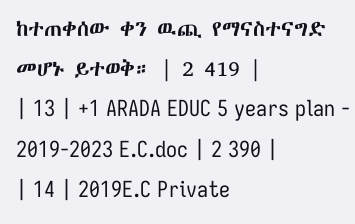ከተጠቀሰው ቀን ዉጪ የማናስተናግድ መሆኑ ይተወቅ። | 2 419 |
| 13 | +1 ARADA EDUC 5 years plan - 2019-2023 E.C.doc | 2 390 |
| 14 | 2019E.C Private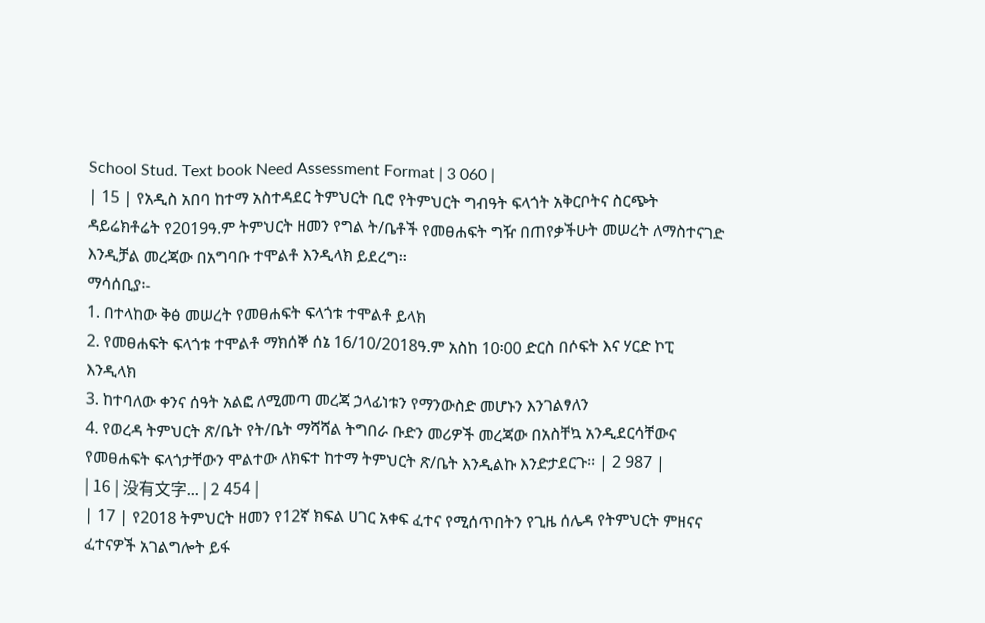School Stud. Text book Need Assessment Format | 3 060 |
| 15 | የአዲስ አበባ ከተማ አስተዳደር ትምህርት ቢሮ የትምህርት ግብዓት ፍላጎት አቅርቦትና ስርጭት ዳይሬክቶሬት የ2019ዓ.ም ትምህርት ዘመን የግል ት/ቤቶች የመፀሐፍት ግዥ በጠየቃችሁት መሠረት ለማስተናገድ እንዲቻል መረጃው በአግባቡ ተሞልቶ እንዲላክ ይደረግ፡፡
ማሳሰቢያ፡-
1. በተላከው ቅፅ መሠረት የመፀሐፍት ፍላጎቱ ተሞልቶ ይላክ
2. የመፀሐፍት ፍላጎቱ ተሞልቶ ማክሰኞ ሰኔ 16/10/2018ዓ.ም አስከ 10፡00 ድርስ በሶፍት እና ሃርድ ኮፒ እንዲላክ
3. ከተባለው ቀንና ሰዓት አልፎ ለሚመጣ መረጃ ኃላፊነቱን የማንውስድ መሆኑን እንገልፃለን
4. የወረዳ ትምህርት ጽ/ቤት የት/ቤት ማሻሻል ትግበራ ቡድን መሪዎች መረጃው በአስቸኳ አንዲደርሳቸውና የመፀሐፍት ፍላጎታቸውን ሞልተው ለክፍተ ከተማ ትምህርት ጽ/ቤት እንዲልኩ እንድታደርጉ፡፡ | 2 987 |
| 16 | 没有文字... | 2 454 |
| 17 | የ2018 ትምህርት ዘመን የ12ኛ ክፍል ሀገር አቀፍ ፈተና የሚሰጥበትን የጊዜ ሰሌዳ የትምህርት ምዘናና ፈተናዎች አገልግሎት ይፋ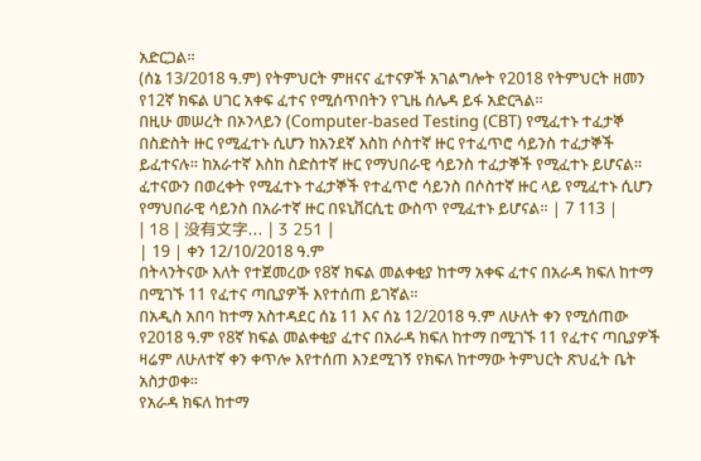አድርጋል።
(ሰኔ 13/2018 ዓ.ም) የትምህርት ምዘናና ፈተናዎች አገልግሎት የ2018 የትምህርት ዘመን የ12ኛ ክፍል ሀገር አቀፍ ፈተና የሚሰጥበትን የጊዜ ሰሌዳ ይፋ አድርጓል።
በዚሁ መሠረት በኦንላይን (Computer-based Testing (CBT) የሚፈተኑ ተፈታኞ በስድስት ዙር የሚፈተኑ ሲሆን ከአንደኛ እስከ ሶስተኛ ዙር የተፈጥሮ ሳይንስ ተፈታኞች ይፈተናሉ። ከአራተኛ እስከ ስድስተኛ ዙር የማህበራዊ ሳይንስ ተፈታኞች የሚፈተኑ ይሆናል።
ፈተናውን በወረቀት የሚፈተኑ ተፈታኞች የተፈጥሮ ሳይንስ በሶስተኛ ዙር ላይ የሚፈተኑ ሲሆን የማህበራዊ ሳይንስ በአራተኛ ዙር በዩኒቨርሲቲ ውስጥ የሚፈተኑ ይሆናል። | 7 113 |
| 18 | 没有文字... | 3 251 |
| 19 | ቀን 12/10/2018 ዓ.ም
በትላንትናው እለት የተጀመረው የ8ኛ ክፍል መልቀቂያ ከተማ አቀፍ ፈተና በአራዳ ክፍለ ከተማ በሚገኙ 11 የፈተና ጣቢያዎች እየተሰጠ ይገኛል።
በአዲስ አበባ ከተማ አስተዳደር ሰኔ 11 እና ሰኔ 12/2018 ዓ.ም ለሁለት ቀን የሚሰጠው የ2018 ዓ.ም የ8ኛ ክፍል መልቀቂያ ፈተና በአራዳ ክፍለ ከተማ በሚገኙ 11 የፈተና ጣቢያዎች ዛሬም ለሁለተኛ ቀን ቀጥሎ እየተሰጠ እንደሚገኝ የክፍለ ከተማው ትምህርት ጽህፈት ቤት አስታወቀ።
የአራዳ ክፍለ ከተማ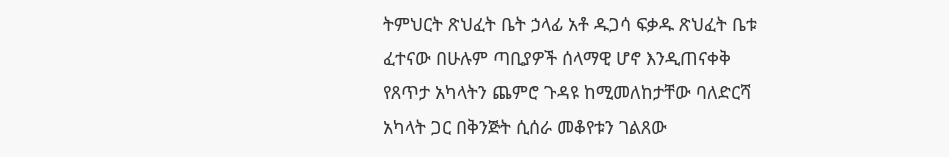ትምህርት ጽህፈት ቤት ኃላፊ አቶ ዱጋሳ ፍቃዱ ጽህፈት ቤቱ ፈተናው በሁሉም ጣቢያዎች ሰላማዊ ሆኖ እንዲጠናቀቅ የጸጥታ አካላትን ጨምሮ ጉዳዩ ከሚመለከታቸው ባለድርሻ አካላት ጋር በቅንጅት ሲሰራ መቆየቱን ገልጸው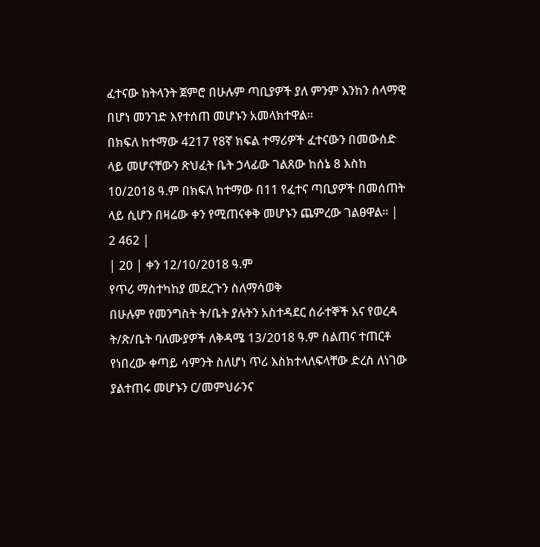ፈተናው ከትላንት ጀምሮ በሁሉም ጣቢያዎች ያለ ምንም እንከን ሰላማዊ በሆነ መንገድ እየተሰጠ መሆኑን አመላክተዋል።
በክፍለ ከተማው 4217 የ8ኛ ክፍል ተማሪዎች ፈተናውን በመውሰድ ላይ መሆናቸውን ጽህፈት ቤት ኃላፊው ገልጸው ከሰኔ 8 እስከ 10/2018 ዓ.ም በክፍለ ከተማው በ11 የፈተና ጣቢያዎች በመሰጠት ላይ ሲሆን በዛሬው ቀን የሚጠናቀቅ መሆኑን ጨምረው ገልፀዋል፡፡ | 2 462 |
| 20 | ቀን 12/10/2018 ዓ.ም
የጥሪ ማስተካከያ መደረጉን ስለማሳወቅ
በሁሉም የመንግስት ት/ቤት ያሉትን አስተዳደር ሰራተኞች እና የወረዳ ት/ጽ/ቤት ባለሙያዎች ለቅዳሜ 13/2018 ዓ.ም ስልጠና ተጠርቶ የነበረው ቀጣይ ሳምንት ስለሆነ ጥሪ እስክተላለፍላቸው ድረስ ለነገው ያልተጠሩ መሆኑን ር/መምህራንና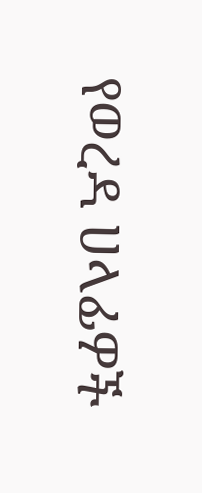የወረዳ ሀላፊዎች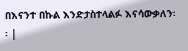በእናንተ በኩል እንድታስተላልፉ እናሳውቃለን፡፡ |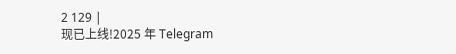2 129 |
现已上线!2025 年 Telegram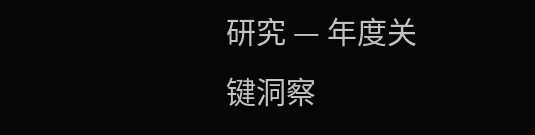研究 — 年度关键洞察